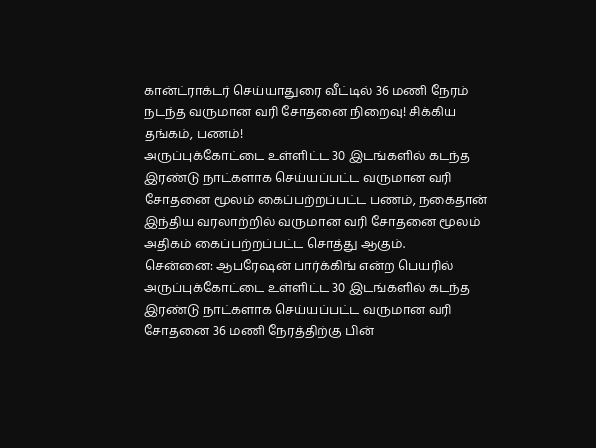கான்ட்ராக்டர் செய்யாதுரை வீட்டில் 36 மணி நேரம் நடந்த வருமான வரி சோதனை நிறைவு! சிக்கிய தங்கம், பணம்!
அருப்புக்கோட்டை உள்ளிட்ட 30 இடங்களில் கடந்த இரண்டு நாட்களாக செய்யப்பட்ட வருமான வரி சோதனை மூலம் கைப்பற்றப்பட்ட பணம், நகைதான் இந்திய வரலாற்றில் வருமான வரி சோதனை மூலம் அதிகம் கைப்பற்றப்பட்ட சொத்து ஆகும்.
சென்னை: ஆபரேஷன் பார்க்கிங் என்ற பெயரில் அருப்புக்கோட்டை உள்ளிட்ட 30 இடங்களில் கடந்த இரண்டு நாட்களாக செய்யப்பட்ட வருமான வரி சோதனை 36 மணி நேரத்திற்கு பின்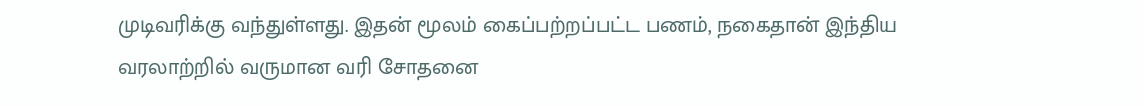முடிவரிக்கு வந்துள்ளது. இதன் மூலம் கைப்பற்றப்பட்ட பணம், நகைதான் இந்திய வரலாற்றில் வருமான வரி சோதனை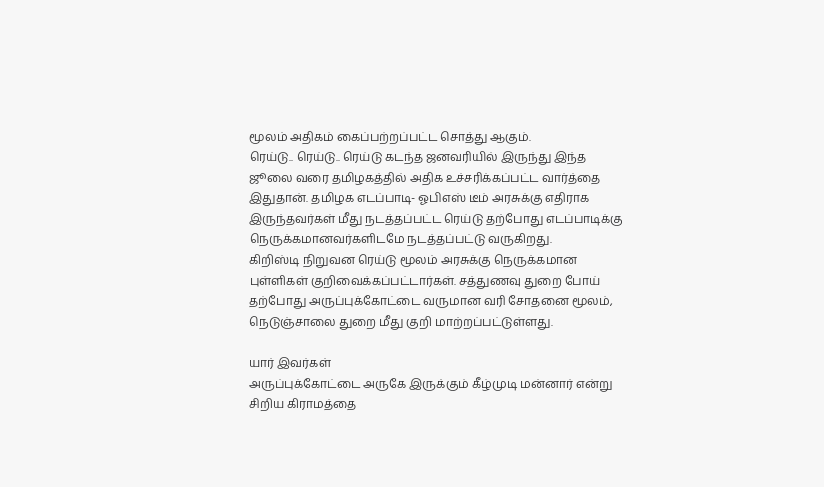மூலம் அதிகம் கைப்பற்றப்பட்ட சொத்து ஆகும்.
ரெய்டு.. ரெய்டு.. ரெய்டு கடந்த ஜனவரியில் இருந்து இந்த ஜூலை வரை தமிழகத்தில் அதிக உச்சரிக்கப்பட்ட வார்த்தை இதுதான். தமிழக எடப்பாடி- ஓபிஎஸ் டீம் அரசுக்கு எதிராக இருந்தவர்கள் மீது நடத்தப்பட்ட ரெய்டு தற்போது எடப்பாடிக்கு நெருக்கமானவர்களிடமே நடத்தப்பட்டு வருகிறது.
கிறிஸ்டி நிறுவன ரெய்டு மூலம் அரசுக்கு நெருக்கமான புள்ளிகள் குறிவைக்கப்பட்டார்கள். சத்துணவு துறை போய் தற்போது அருப்புக்கோட்டை வருமான வரி சோதனை மூலம், நெடுஞ்சாலை துறை மீது குறி மாற்றப்பட்டுள்ளது.

யார் இவர்கள்
அருப்புக்கோட்டை அருகே இருக்கும் கீழ்முடி மன்னார் என்று சிறிய கிராமத்தை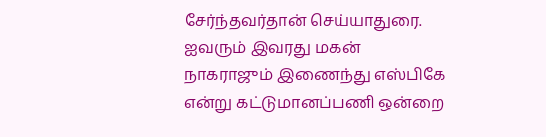சேர்ந்தவர்தான் செய்யாதுரை. ஐவரும் இவரது மகன் நாகராஜும் இணைந்து எஸ்பிகே என்று கட்டுமானப்பணி ஒன்றை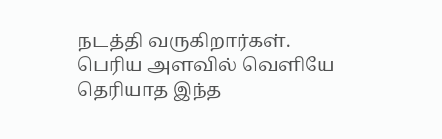நடத்தி வருகிறார்கள். பெரிய அளவில் வெளியே தெரியாத இந்த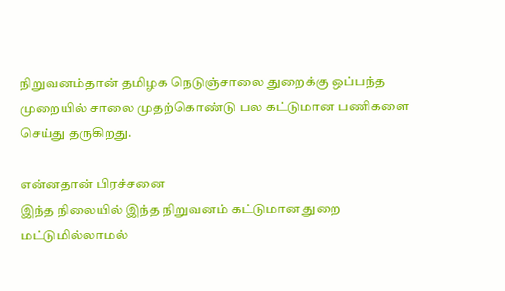நிறுவனம்தான் தமிழக நெடுஞ்சாலை துறைக்கு ஒப்பந்த முறையில் சாலை முதற்கொண்டு பல கட்டுமான பணிகளை செய்து தருகிறது.

என்னதான் பிரச்சனை
இந்த நிலையில் இந்த நிறுவனம் கட்டுமான துறை மட்டுமில்லாமல்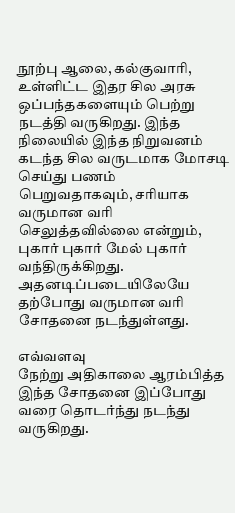நூற்பு ஆலை, கல்குவாரி, உள்ளிட்ட இதர சில அரசு ஒப்பந்தகளையும் பெற்று நடத்தி வருகிறது. இந்த நிலையில் இந்த நிறுவனம் கடந்த சில வருடமாக மோசடி செய்து பணம் பெறுவதாகவும், சரியாக வருமான வரி செலுத்தவில்லை என்றும், புகார் புகார் மேல் புகார் வந்திருக்கிறது. அதனடிப்படையிலேயே தற்போது வருமான வரி சோதனை நடந்துள்ளது.

எவ்வளவு
நேற்று அதிகாலை ஆரம்பித்த இந்த சோதனை இப்போது வரை தொடர்ந்து நடந்து வருகிறது.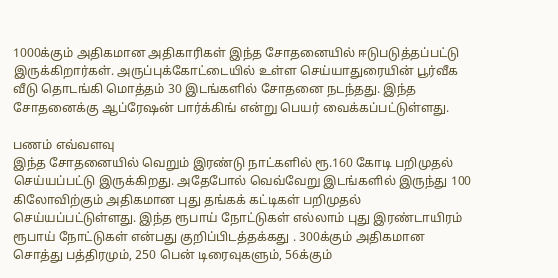1000க்கும் அதிகமான அதிகாரிகள் இந்த சோதனையில் ஈடுபடுத்தப்பட்டு இருக்கிறார்கள். அருப்புக்கோட்டையில் உள்ள செய்யாதுரையின் பூர்வீக வீடு தொடங்கி மொத்தம் 30 இடங்களில் சோதனை நடந்தது. இந்த சோதனைக்கு ஆப்ரேஷன் பார்க்கிங் என்று பெயர் வைக்கப்பட்டுள்ளது.

பணம் எவ்வளவு
இந்த சோதனையில் வெறும் இரண்டு நாட்களில் ரூ.160 கோடி பறிமுதல் செய்யப்பட்டு இருக்கிறது. அதேபோல் வெவ்வேறு இடங்களில் இருந்து 100 கிலோவிற்கும் அதிகமான புது தங்கக் கட்டிகள் பறிமுதல் செய்யப்பட்டுள்ளது. இந்த ரூபாய் நோட்டுகள் எல்லாம் புது இரண்டாயிரம் ரூபாய் நோட்டுகள் என்பது குறிப்பிடத்தக்கது . 300க்கும் அதிகமான சொத்து பத்திரமும், 250 பென் டிரைவுகளும், 56க்கும்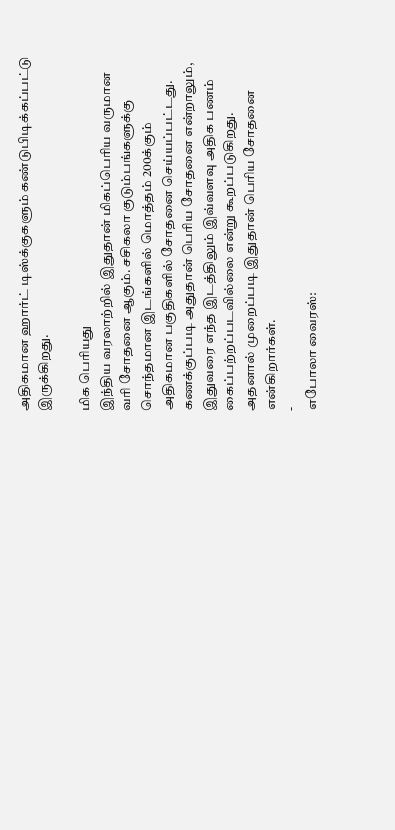அதிகமான ஹார்ட் டிஸ்க்குகளும் கண்டுபிடிக்கப்பட்டு இருக்கிறது.

மிக பெரியது
இந்திய வரலாற்றில் இதுதான் மிகப்பெரிய வருமான வரி சோதனை ஆகும். சசிகலா குடும்பங்களுக்கு சொந்தமான இடங்களில் மொத்தம் 200க்கும் அதிகமான பகுதிகளில் சோதனை செய்யப்பட்டது. கணக்குப்படி அதுதான் பெரிய சோதனை என்றாலும், இதுவரை எந்த இடத்திலும் இவ்வளவு அதிக பணம் கைப்பற்றப்படவில்லை என்று கூறப்படுகிறது. அதனால் முறைப்படி இதுதான் பெரிய சோதனை என்கிறார்கள்.
-
எபோலா வைரஸ்: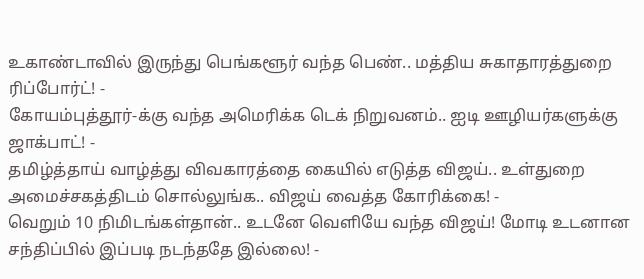உகாண்டாவில் இருந்து பெங்களூர் வந்த பெண்.. மத்திய சுகாதாரத்துறை ரிப்போர்ட்! -
கோயம்புத்தூர்-க்கு வந்த அமெரிக்க டெக் நிறுவனம்.. ஐடி ஊழியர்களுக்கு ஜாக்பாட்! -
தமிழ்த்தாய் வாழ்த்து விவகாரத்தை கையில் எடுத்த விஜய்.. உள்துறை அமைச்சகத்திடம் சொல்லுங்க.. விஜய் வைத்த கோரிக்கை! -
வெறும் 10 நிமிடங்கள்தான்.. உடனே வெளியே வந்த விஜய்! மோடி உடனான சந்திப்பில் இப்படி நடந்ததே இல்லை! -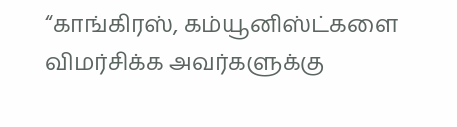“காங்கிரஸ், கம்யூனிஸ்ட்களை விமர்சிக்க அவர்களுக்கு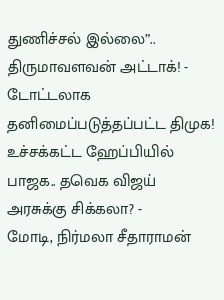துணிச்சல் இல்லை”.. திருமாவளவன் அட்டாக்! -
டோட்டலாக தனிமைப்படுத்தப்பட்ட திமுக! உச்சக்கட்ட ஹேப்பியில் பாஜக.. தவெக விஜய் அரசுக்கு சிக்கலா? -
மோடி, நிர்மலா சீதாராமன்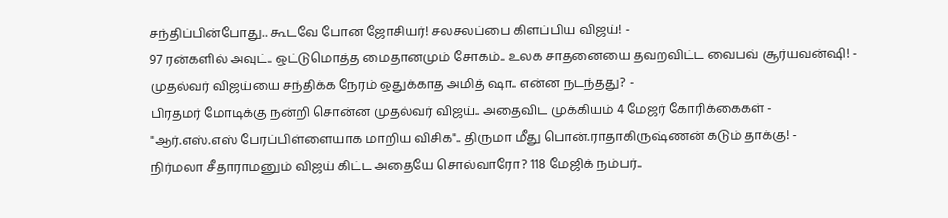சந்திப்பின்போது.. கூடவே போன ஜோசியர்! சலசலப்பை கிளப்பிய விஜய்! -
97 ரன்களில் அவுட்.. ஒட்டுமொத்த மைதானமும் சோகம்.. உலக சாதனையை தவறவிட்ட வைபவ் சூர்யவன்ஷி! -
முதல்வர் விஜய்யை சந்திக்க நேரம் ஒதுக்காத அமித் ஷா.. என்ன நடந்தது? -
பிரதமர் மோடிக்கு நன்றி சொன்ன முதல்வர் விஜய்.. அதைவிட முக்கியம் 4 மேஜர் கோரிக்கைகள் -
"ஆர்.எஸ்.எஸ் பேரப்பிள்ளையாக மாறிய விசிக".. திருமா மீது பொன்.ராதாகிருஷ்ணன் கடும் தாக்கு! -
நிர்மலா சீதாராமனும் விஜய் கிட்ட அதையே சொல்வாரோ? 118 மேஜிக் நம்பர்..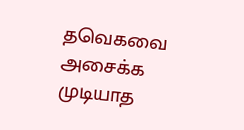தவெகவை அசைக்க முடியாத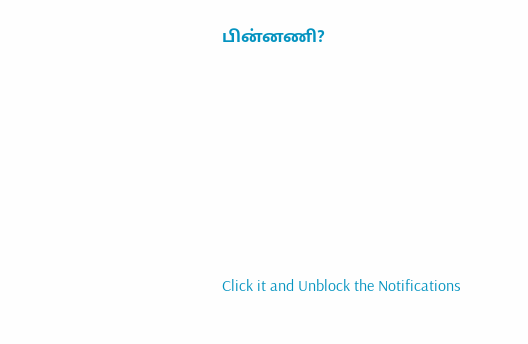பின்னணி?












Click it and Unblock the Notifications